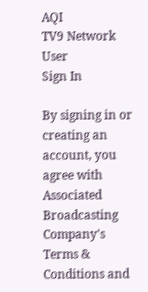AQI
TV9 Network
User
Sign In

By signing in or creating an account, you agree with Associated Broadcasting Company's Terms & Conditions and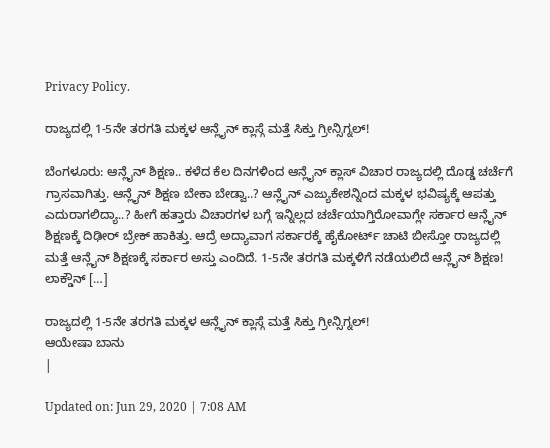Privacy Policy.

ರಾಜ್ಯದಲ್ಲಿ 1-5ನೇ ತರಗತಿ ಮಕ್ಕಳ ಆನ್ಲೈನ್ ಕ್ಲಾಸ್ಗೆ ಮತ್ತೆ ಸಿಕ್ತು ಗ್ರೀನ್ಸಿಗ್ನಲ್!

ಬೆಂಗಳೂರು: ಆನ್ಲೈನ್ ಶಿಕ್ಷಣ.. ಕಳೆದ ಕೆಲ ದಿನಗಳಿಂದ ಆನ್ಲೈನ್ ಕ್ಲಾಸ್ ವಿಚಾರ ರಾಜ್ಯದಲ್ಲಿ ದೊಡ್ಡ ಚರ್ಚೆಗೆ ಗ್ರಾಸವಾಗಿತ್ತು. ಆನ್ಲೈನ್ ಶಿಕ್ಷಣ ಬೇಕಾ ಬೇಡ್ವಾ..? ಆನ್ಲೈನ್ ಎಜ್ಯುಕೇಶನ್ನಿಂದ ಮಕ್ಕಳ ಭವಿಷ್ಯಕ್ಕೆ ಆಪತ್ತು ಎದುರಾಗಲಿದ್ಯಾ..? ಹೀಗೆ ಹತ್ತಾರು ವಿಚಾರಗಳ ಬಗ್ಗೆ ಇನ್ನಿಲ್ಲದ ಚರ್ಚೆಯಾಗ್ತಿರೋವಾಗ್ಲೇ ಸರ್ಕಾರ ಆನ್ಲೈನ್ ಶಿಕ್ಷಣಕ್ಕೆ ದಿಢೀರ್ ಬ್ರೇಕ್ ಹಾಕಿತ್ತು. ಆದ್ರೆ ಅದ್ಯಾವಾಗ ಸರ್ಕಾರಕ್ಕೆ ಹೈಕೋರ್ಟ್ ಚಾಟಿ ಬೀಸ್ತೋ ರಾಜ್ಯದಲ್ಲಿ ಮತ್ತೆ ಆನ್ಲೈನ್ ಶಿಕ್ಷಣಕ್ಕೆ ಸರ್ಕಾರ ಅಸ್ತು ಎಂದಿದೆ. 1-5ನೇ ತರಗತಿ ಮಕ್ಕಳಿಗೆ ನಡೆಯಲಿದೆ ಆನ್ಲೈನ್ ಶಿಕ್ಷಣ! ಲಾಕ್ಡೌನ್ […]

ರಾಜ್ಯದಲ್ಲಿ 1-5ನೇ ತರಗತಿ ಮಕ್ಕಳ ಆನ್ಲೈನ್ ಕ್ಲಾಸ್ಗೆ ಮತ್ತೆ ಸಿಕ್ತು ಗ್ರೀನ್ಸಿಗ್ನಲ್!
ಆಯೇಷಾ ಬಾನು
|

Updated on: Jun 29, 2020 | 7:08 AM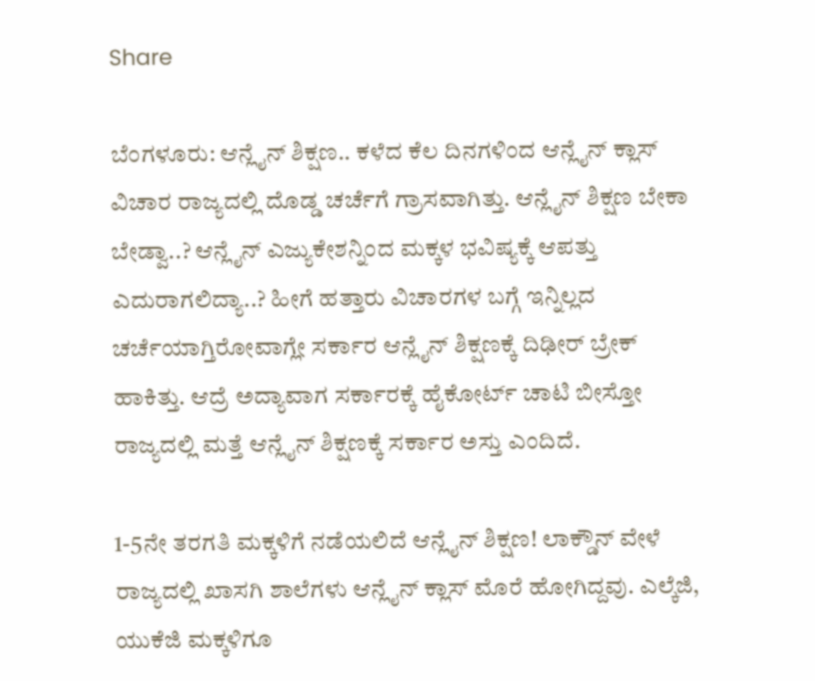Share

ಬೆಂಗಳೂರು: ಆನ್ಲೈನ್ ಶಿಕ್ಷಣ.. ಕಳೆದ ಕೆಲ ದಿನಗಳಿಂದ ಆನ್ಲೈನ್ ಕ್ಲಾಸ್ ವಿಚಾರ ರಾಜ್ಯದಲ್ಲಿ ದೊಡ್ಡ ಚರ್ಚೆಗೆ ಗ್ರಾಸವಾಗಿತ್ತು. ಆನ್ಲೈನ್ ಶಿಕ್ಷಣ ಬೇಕಾ ಬೇಡ್ವಾ..? ಆನ್ಲೈನ್ ಎಜ್ಯುಕೇಶನ್ನಿಂದ ಮಕ್ಕಳ ಭವಿಷ್ಯಕ್ಕೆ ಆಪತ್ತು ಎದುರಾಗಲಿದ್ಯಾ..? ಹೀಗೆ ಹತ್ತಾರು ವಿಚಾರಗಳ ಬಗ್ಗೆ ಇನ್ನಿಲ್ಲದ ಚರ್ಚೆಯಾಗ್ತಿರೋವಾಗ್ಲೇ ಸರ್ಕಾರ ಆನ್ಲೈನ್ ಶಿಕ್ಷಣಕ್ಕೆ ದಿಢೀರ್ ಬ್ರೇಕ್ ಹಾಕಿತ್ತು. ಆದ್ರೆ ಅದ್ಯಾವಾಗ ಸರ್ಕಾರಕ್ಕೆ ಹೈಕೋರ್ಟ್ ಚಾಟಿ ಬೀಸ್ತೋ ರಾಜ್ಯದಲ್ಲಿ ಮತ್ತೆ ಆನ್ಲೈನ್ ಶಿಕ್ಷಣಕ್ಕೆ ಸರ್ಕಾರ ಅಸ್ತು ಎಂದಿದೆ.

1-5ನೇ ತರಗತಿ ಮಕ್ಕಳಿಗೆ ನಡೆಯಲಿದೆ ಆನ್ಲೈನ್ ಶಿಕ್ಷಣ! ಲಾಕ್ಡೌನ್ ವೇಳೆ ರಾಜ್ಯದಲ್ಲಿ ಖಾಸಗಿ ಶಾಲೆಗಳು ಆನ್ಲೈನ್ ಕ್ಲಾಸ್ ಮೊರೆ‌ ಹೋಗಿದ್ದವು. ಎಲ್ಕೆಜಿ, ಯುಕೆಜಿ ಮಕ್ಕಳಿಗೂ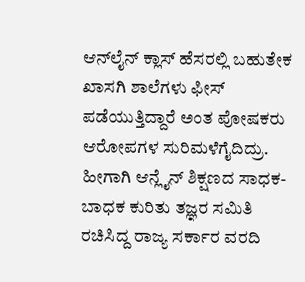ಆನ್‌ಲೈನ್ ಕ್ಲಾಸ್ ಹೆಸರಲ್ಲಿ ಬಹುತೇಕ ಖಾಸಗಿ ಶಾಲೆಗಳು ಫೀಸ್ ಪಡೆಯುತ್ತಿದ್ದಾರೆ ಅಂತ ಪೋಷಕರು ಆರೋಪಗಳ ಸುರಿಮಳೆಗೈದಿದ್ರು. ಹೀಗಾಗಿ ಆನ್ಲೈನ್ ಶಿಕ್ಷಣದ ಸಾಧಕ-ಬಾಧಕ ಕುರಿತು ತಜ್ಞರ ಸಮಿತಿ ರಚಿಸಿದ್ದ ರಾಜ್ಯ ಸರ್ಕಾರ ವರದಿ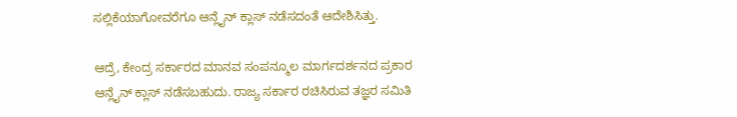ಸಲ್ಲಿಕೆಯಾಗೋವರೆಗೂ ಆನ್ಲೈನ್ ಕ್ಲಾಸ್ ನಡೆಸದಂತೆ ಆದೇಶಿಸಿತ್ತು.

ಆದ್ರೆ, ಕೇಂದ್ರ ಸರ್ಕಾರದ ಮಾನವ ಸಂಪನ್ಮೂಲ ಮಾರ್ಗದರ್ಶನದ ಪ್ರಕಾರ ಆನ್ಲೈನ್ ಕ್ಲಾಸ್ ನಡೆಸಬಹುದು. ರಾಜ್ಯ ಸರ್ಕಾರ ರಚಿಸಿರುವ ತಜ್ಞರ ಸಮಿತಿ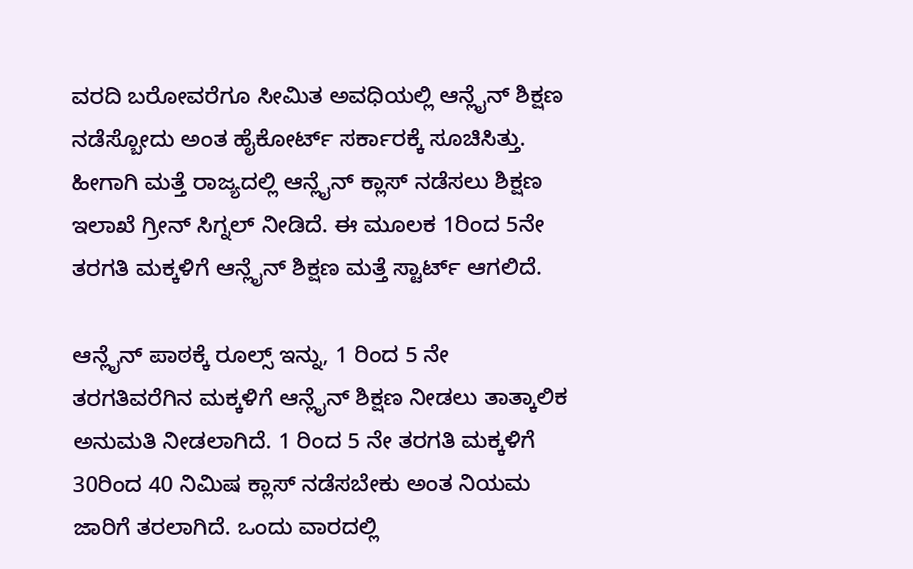ವರದಿ ಬರೋವರೆಗೂ ಸೀಮಿತ ಅವಧಿಯಲ್ಲಿ ಆನ್ಲೈನ್ ಶಿಕ್ಷಣ ನಡೆಸ್ಬೋದು ಅಂತ ಹೈಕೋರ್ಟ್ ಸರ್ಕಾರಕ್ಕೆ ಸೂಚಿಸಿತ್ತು. ಹೀಗಾಗಿ ಮತ್ತೆ ರಾಜ್ಯದಲ್ಲಿ ಆನ್ಲೈನ್ ಕ್ಲಾಸ್ ನಡೆಸಲು ಶಿಕ್ಷಣ ಇಲಾಖೆ ಗ್ರೀನ್ ಸಿಗ್ನಲ್ ನೀಡಿದೆ. ಈ ಮೂಲಕ 1ರಿಂದ 5ನೇ ತರಗತಿ ಮಕ್ಕಳಿಗೆ ಆನ್ಲೈನ್ ಶಿಕ್ಷಣ ಮತ್ತೆ ಸ್ಟಾರ್ಟ್ ಆಗಲಿದೆ.

ಆನ್ಲೈನ್ ಪಾಠಕ್ಕೆ ರೂಲ್ಸ್ ಇನ್ನು, 1 ರಿಂದ 5 ನೇ ತರಗತಿವರೆಗಿನ ಮಕ್ಕಳಿಗೆ ಆನ್ಲೈನ್ ಶಿಕ್ಷಣ ನೀಡಲು ತಾತ್ಕಾಲಿಕ ಅನುಮತಿ ನೀಡಲಾಗಿದೆ. 1 ರಿಂದ 5 ನೇ ತರಗತಿ ಮಕ್ಕಳಿಗೆ 30ರಿಂದ 40 ನಿಮಿಷ ಕ್ಲಾಸ್ ನಡೆಸಬೇಕು ಅಂತ ನಿಯಮ ಜಾರಿಗೆ ತರಲಾಗಿದೆ. ಒಂದು ವಾರದಲ್ಲಿ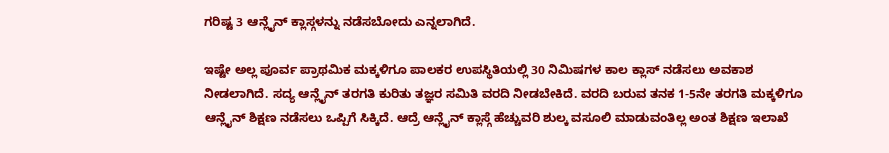ಗರಿಷ್ಟ 3 ಆನ್ಲೈನ್ ಕ್ಲಾಸ್ಗಳನ್ನು ನಡೆಸಬೋದು ಎನ್ನಲಾಗಿದೆ.

ಇಷ್ಟೇ ಅಲ್ಲ ಪೂರ್ವ ಪ್ರಾಥಮಿಕ ಮಕ್ಕಳಿಗೂ ಪಾಲಕರ ಉಪಸ್ಥಿತಿಯಲ್ಲಿ 30 ನಿಮಿಷಗಳ ಕಾಲ ಕ್ಲಾಸ್ ನಡೆಸಲು ಅವಕಾಶ ನೀಡಲಾಗಿದೆ. ಸದ್ಯ ಆನ್ಲೈನ್ ತರಗತಿ ಕುರಿತು ತಜ್ಞರ ಸಮಿತಿ ವರದಿ ನೀಡಬೇಕಿದೆ. ವರದಿ ಬರುವ ತನಕ 1-5ನೇ ತರಗತಿ ಮಕ್ಕಳಿಗೂ ಆನ್ಲೈನ್ ಶಿಕ್ಷಣ ನಡೆಸಲು ಒಪ್ಪಿಗೆ ಸಿಕ್ಕಿದೆ. ಆದ್ರೆ ಆನ್ಲೈನ್ ಕ್ಲಾಸ್ಗೆ ಹೆಚ್ಚುವರಿ ಶುಲ್ಕ ವಸೂಲಿ ಮಾಡುವಂತಿಲ್ಲ ಅಂತ ಶಿಕ್ಷಣ ಇಲಾಖೆ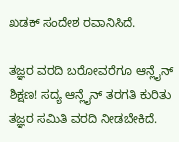ಖಡಕ್ ಸಂದೇಶ ರವಾನಿಸಿದೆ.

ತಜ್ಞರ ವರದಿ ಬರೋವರೆಗೂ ಆನ್ಲೈನ್ ಶಿಕ್ಷಣ! ಸದ್ಯ ಆನ್ಲೈನ್ ತರಗತಿ ಕುರಿತು ತಜ್ಞರ ಸಮಿತಿ ವರದಿ ನೀಡಬೇಕಿದೆ.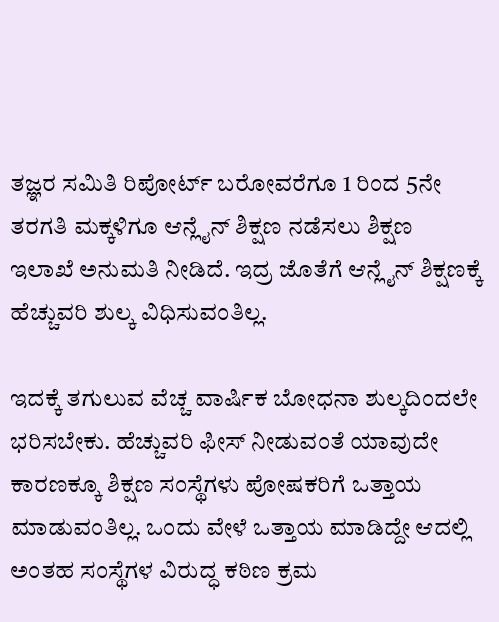ತಜ್ಞರ ಸಮಿತಿ ರಿಪೋರ್ಟ್ ಬರೋವರೆಗೂ 1 ರಿಂದ 5ನೇ ತರಗತಿ ಮಕ್ಕಳಿಗೂ ಆನ್ಲೈನ್ ಶಿಕ್ಷಣ ನಡೆಸಲು ಶಿಕ್ಷಣ ಇಲಾಖೆ ಅನುಮತಿ ನೀಡಿದೆ. ಇದ್ರ ಜೊತೆಗೆ ಆನ್ಲೈನ್ ಶಿಕ್ಷಣಕ್ಕೆ ಹೆಚ್ಚುವರಿ ಶುಲ್ಕ ವಿಧಿಸುವಂತಿಲ್ಲ.

ಇದಕ್ಕೆ ತಗುಲುವ ವೆಚ್ಚ ವಾರ್ಷಿಕ ಬೋಧನಾ ಶುಲ್ಕದಿಂದಲೇ ಭರಿಸಬೇಕು. ಹೆಚ್ಚುವರಿ ಫೀಸ್ ನೀಡುವಂತೆ ಯಾವುದೇ ಕಾರಣಕ್ಕೂ ಶಿಕ್ಷಣ ಸಂಸ್ಥೆಗಳು ಪೋಷಕರಿಗೆ ಒತ್ತಾಯ ಮಾಡುವಂತಿಲ್ಲ. ಒಂದು ವೇಳೆ ಒತ್ತಾಯ ಮಾಡಿದ್ದೇ ಆದಲ್ಲಿ ಅಂತಹ ಸಂಸ್ಥೆಗಳ ವಿರುದ್ಧ ಕಠಿಣ ಕ್ರಮ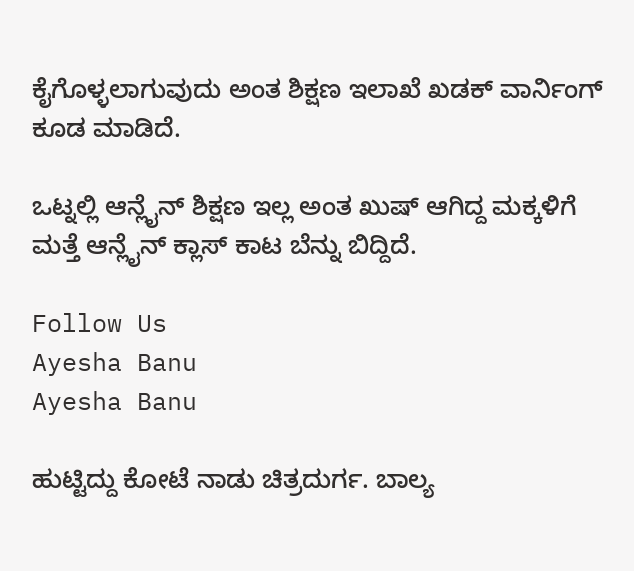ಕೈಗೊಳ್ಳಲಾಗುವುದು ಅಂತ ಶಿಕ್ಷಣ ಇಲಾಖೆ ಖಡಕ್ ವಾರ್ನಿಂಗ್ ಕೂಡ ಮಾಡಿದೆ.

ಒಟ್ನಲ್ಲಿ ಆನ್ಲೈನ್ ಶಿಕ್ಷಣ ಇಲ್ಲ ಅಂತ ಖುಷ್ ಆಗಿದ್ದ ಮಕ್ಕಳಿಗೆ ಮತ್ತೆ ಆನ್ಲೈನ್ ಕ್ಲಾಸ್ ಕಾಟ ಬೆನ್ನು ಬಿದ್ದಿದೆ.

Follow Us
Ayesha Banu
Ayesha Banu

ಹುಟ್ಟಿದ್ದು ಕೋಟೆ ನಾಡು ಚಿತ್ರದುರ್ಗ. ಬಾಲ್ಯ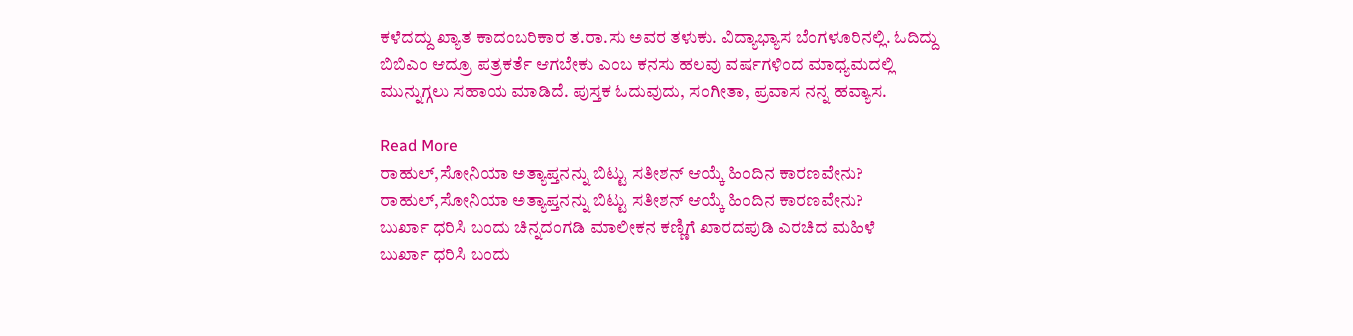ಕಳೆದದ್ದು ಖ್ಯಾತ ಕಾದಂಬರಿಕಾರ ತ.ರಾ.ಸು ಅವರ ತಳುಕು. ವಿದ್ಯಾಭ್ಯಾಸ ಬೆಂಗಳೂರಿನಲ್ಲಿ. ಓದಿದ್ದು ಬಿಬಿಎಂ ಆದ್ರೂ ಪತ್ರಕರ್ತೆ ಆಗಬೇಕು ಎಂಬ ಕನಸು ಹಲವು ವರ್ಷಗಳಿಂದ ಮಾಧ್ಯಮದಲ್ಲಿ ಮುನ್ನುಗ್ಗಲು ಸಹಾಯ ಮಾಡಿದೆ. ಪುಸ್ತಕ ಓದುವುದು, ಸಂಗೀತಾ, ಪ್ರವಾಸ ನನ್ನ ಹವ್ಯಾಸ.

Read More
ರಾಹುಲ್,ಸೋನಿಯಾ ಅತ್ಯಾಪ್ತನನ್ನು ಬಿಟ್ಟು ಸತೀಶನ್ ಆಯ್ಕೆ ಹಿಂದಿನ ಕಾರಣವೇನು?
ರಾಹುಲ್,ಸೋನಿಯಾ ಅತ್ಯಾಪ್ತನನ್ನು ಬಿಟ್ಟು ಸತೀಶನ್ ಆಯ್ಕೆ ಹಿಂದಿನ ಕಾರಣವೇನು?
ಬುರ್ಖಾ ಧರಿಸಿ ಬಂದು ಚಿನ್ನದಂಗಡಿ ಮಾಲೀಕನ ಕಣ್ಣಿಗೆ ಖಾರದಪುಡಿ ಎರಚಿದ ಮಹಿಳೆ
ಬುರ್ಖಾ ಧರಿಸಿ ಬಂದು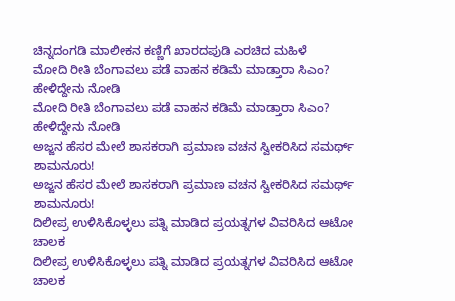ಚಿನ್ನದಂಗಡಿ ಮಾಲೀಕನ ಕಣ್ಣಿಗೆ ಖಾರದಪುಡಿ ಎರಚಿದ ಮಹಿಳೆ
ಮೋದಿ ರೀತಿ ಬೆಂಗಾವಲು ಪಡೆ ವಾಹನ ಕಡಿಮೆ ಮಾಡ್ತಾರಾ ಸಿಎಂ? ಹೇಳಿದ್ದೇನು ನೋಡಿ
ಮೋದಿ ರೀತಿ ಬೆಂಗಾವಲು ಪಡೆ ವಾಹನ ಕಡಿಮೆ ಮಾಡ್ತಾರಾ ಸಿಎಂ? ಹೇಳಿದ್ದೇನು ನೋಡಿ
ಅಜ್ಜನ ಹೆಸರ ಮೇಲೆ ಶಾಸಕರಾಗಿ ಪ್ರಮಾಣ ವಚನ ಸ್ವೀಕರಿಸಿದ ಸಮರ್ಥ್ ಶಾಮನೂರು!
ಅಜ್ಜನ ಹೆಸರ ಮೇಲೆ ಶಾಸಕರಾಗಿ ಪ್ರಮಾಣ ವಚನ ಸ್ವೀಕರಿಸಿದ ಸಮರ್ಥ್ ಶಾಮನೂರು!
ದಿಲೀಪ್ರ ಉಳಿಸಿಕೊಳ್ಳಲು ಪತ್ನಿ ಮಾಡಿದ ಪ್ರಯತ್ನಗಳ ವಿವರಿಸಿದ ಆಟೋ ಚಾಲಕ
ದಿಲೀಪ್ರ ಉಳಿಸಿಕೊಳ್ಳಲು ಪತ್ನಿ ಮಾಡಿದ ಪ್ರಯತ್ನಗಳ ವಿವರಿಸಿದ ಆಟೋ ಚಾಲಕ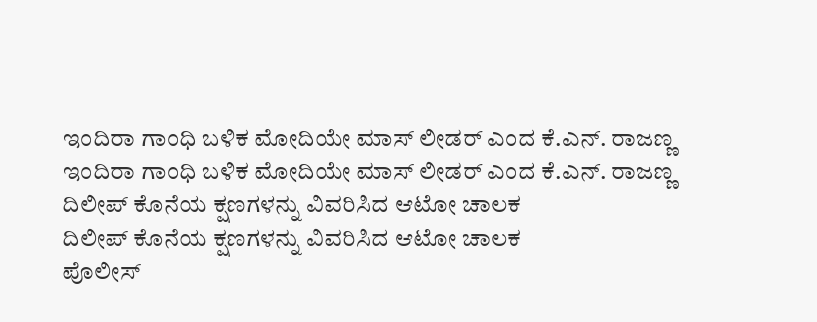ಇಂದಿರಾ ಗಾಂಧಿ ಬಳಿಕ ಮೋದಿಯೇ ಮಾಸ್ ಲೀಡರ್ ಎಂದ ಕೆ.ಎನ್. ರಾಜಣ್ಣ
ಇಂದಿರಾ ಗಾಂಧಿ ಬಳಿಕ ಮೋದಿಯೇ ಮಾಸ್ ಲೀಡರ್ ಎಂದ ಕೆ.ಎನ್. ರಾಜಣ್ಣ
ದಿಲೀಪ್ ಕೊನೆಯ ಕ್ಷಣಗಳನ್ನು ವಿವರಿಸಿದ ಆಟೋ ಚಾಲಕ
ದಿಲೀಪ್ ಕೊನೆಯ ಕ್ಷಣಗಳನ್ನು ವಿವರಿಸಿದ ಆಟೋ ಚಾಲಕ
ಪೊಲೀಸ್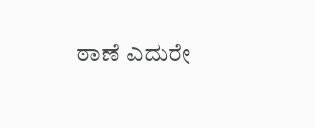ಠಾಣೆ ಎದುರೇ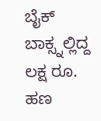ಬೈಕ್ ಬಾಕ್ಸ್ನಲ್ಲಿದ್ದ ಲಕ್ಷ ರೂ. ಹಣ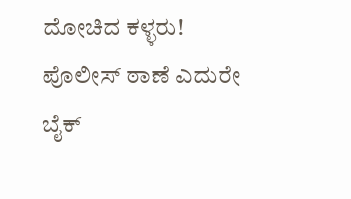ದೋಚಿದ ಕಳ್ಳರು!
ಪೊಲೀಸ್ ಠಾಣೆ ಎದುರೇ ಬೈಕ್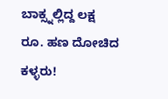ಬಾಕ್ಸ್ನಲ್ಲಿದ್ದ ಲಕ್ಷ ರೂ. ಹಣ ದೋಚಿದ ಕಳ್ಳರು!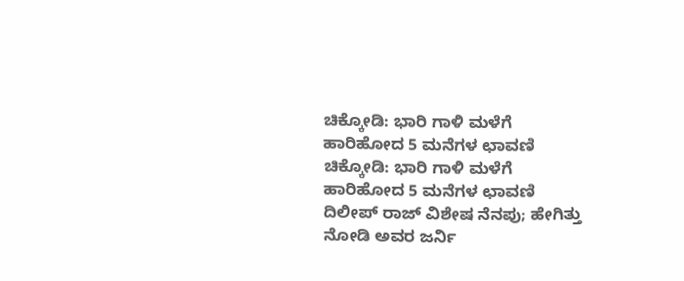ಚಿಕ್ಕೋಡಿ: ಭಾರಿ ಗಾಳಿ ಮಳೆಗೆ ಹಾರಿಹೋದ 5 ಮನೆಗಳ ಛಾವಣಿ
ಚಿಕ್ಕೋಡಿ: ಭಾರಿ ಗಾಳಿ ಮಳೆಗೆ ಹಾರಿಹೋದ 5 ಮನೆಗಳ ಛಾವಣಿ
ದಿಲೀಪ್ ರಾಜ್ ವಿಶೇಷ ನೆನಪು; ಹೇಗಿತ್ತು ನೋಡಿ ಅವರ ಜರ್ನಿ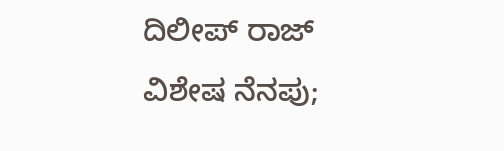ದಿಲೀಪ್ ರಾಜ್ ವಿಶೇಷ ನೆನಪು;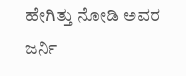ಹೇಗಿತ್ತು ನೋಡಿ ಅವರ ಜರ್ನಿ